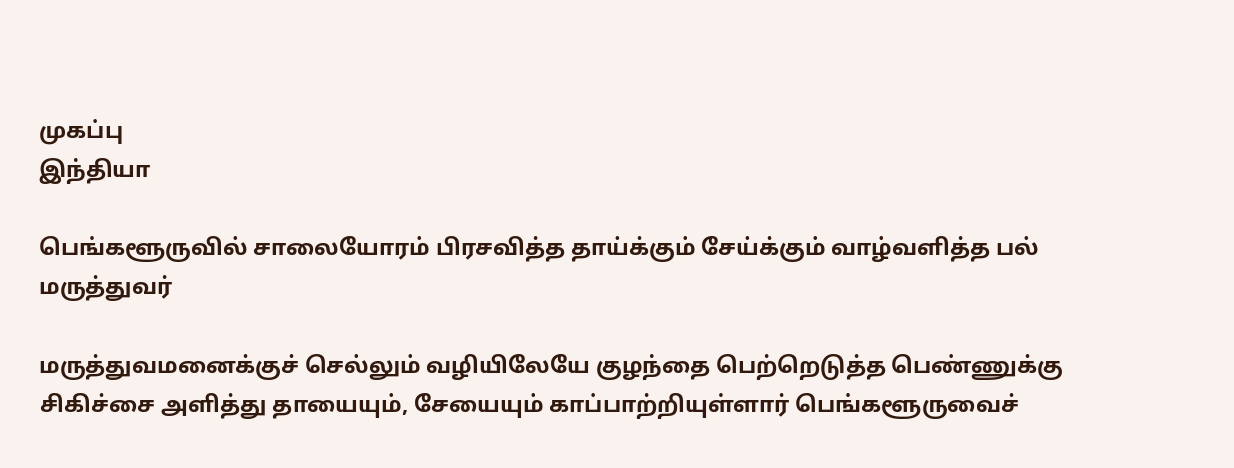முகப்பு
இந்தியா

பெங்களூருவில் சாலையோரம் பிரசவித்த தாய்க்கும் சேய்க்கும் வாழ்வளித்த பல் மருத்துவர்

மருத்துவமனைக்குச் செல்லும் வழியிலேயே குழந்தை பெற்றெடுத்த பெண்ணுக்கு சிகிச்சை அளித்து தாயையும், சேயையும் காப்பாற்றியுள்ளார் பெங்களூருவைச்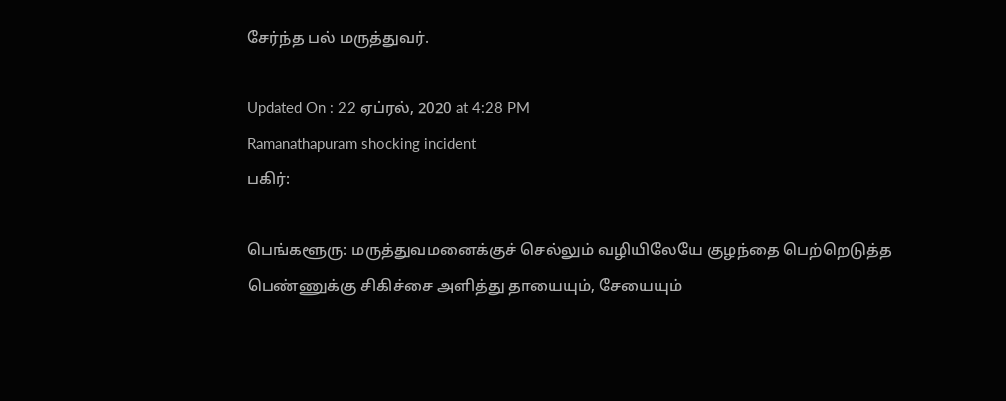சேர்ந்த பல் மருத்துவர்.

Updated On : 22 ஏப்ரல், 2020 at 4:28 PM
Ramanathapuram shocking incident
பகிர்:

பெங்களூரு: மருத்துவமனைக்குச் செல்லும் வழியிலேயே குழந்தை பெற்றெடுத்த பெண்ணுக்கு சிகிச்சை அளித்து தாயையும், சேயையும்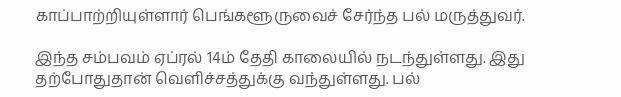காப்பாற்றியுள்ளார் பெங்களூருவைச் சேர்ந்த பல் மருத்துவர்.

இந்த சம்பவம் ஏப்ரல் 14ம் தேதி காலையில் நடந்துள்ளது. இது தற்போதுதான் வெளிச்சத்துக்கு வந்துள்ளது. பல்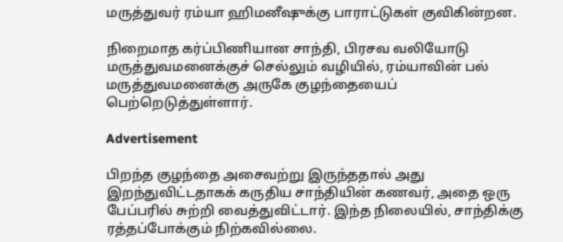மருத்துவர் ரம்யா ஹிமனீஷுக்கு பாராட்டுகள் குவிகின்றன.

நிறைமாத கர்ப்பிணியான சாந்தி, பிரசவ வலியோடு மருத்துவமனைக்குச் செல்லும் வழியில், ரம்யாவின் பல் மருத்துவமனைக்கு அருகே குழந்தையைப் பெற்றெடுத்துள்ளார்.

Advertisement

பிறந்த குழந்தை அசைவற்று இருந்ததால் அது இறந்துவிட்டதாகக் கருதிய சாந்தியின் கணவர், அதை ஒரு பேப்பரில் சுற்றி வைத்துவிட்டார். இந்த நிலையில், சாந்திக்கு ரத்தப்போக்கும் நிற்கவில்லை.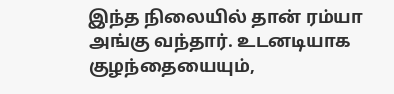இந்த நிலையில் தான் ரம்யா அங்கு வந்தார். உடனடியாக குழந்தையையும்,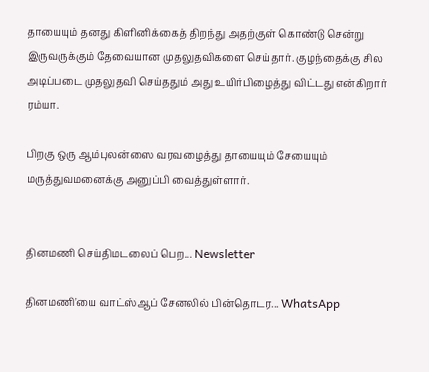தாயையும் தனது கிளினிக்கைத் திறந்து அதற்குள் கொண்டு சென்று இருவருக்கும் தேவையான முதலுதவிகளை செய்தார். குழந்தைக்கு சில அடிப்படை முதலுதவி செய்ததும் அது உயிர்பிழைத்து விட்டது என்கிறார் ரம்யா.

பிறகு ஒரு ஆம்புலன்ஸை வரவழைத்து தாயையும் சேயையும் மருத்துவமனைக்கு அனுப்பி வைத்துள்ளார்.


தினமணி செய்திமடலைப் பெற... Newsletter

தினமணி'யை வாட்ஸ்ஆப் சேனலில் பின்தொடர... WhatsApp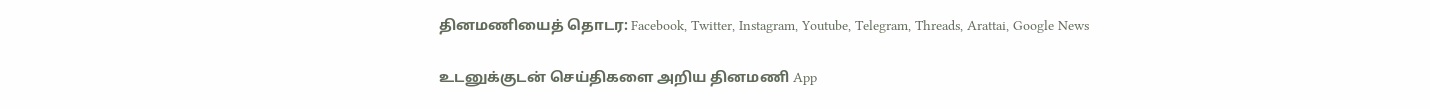தினமணியைத் தொடர: Facebook, Twitter, Instagram, Youtube, Telegram, Threads, Arattai, Google News

உடனுக்குடன் செய்திகளை அறிய தினமணி App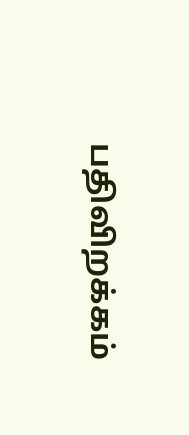பதிவிறக்கம்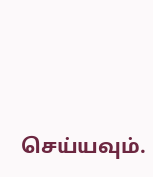செய்யவும்.